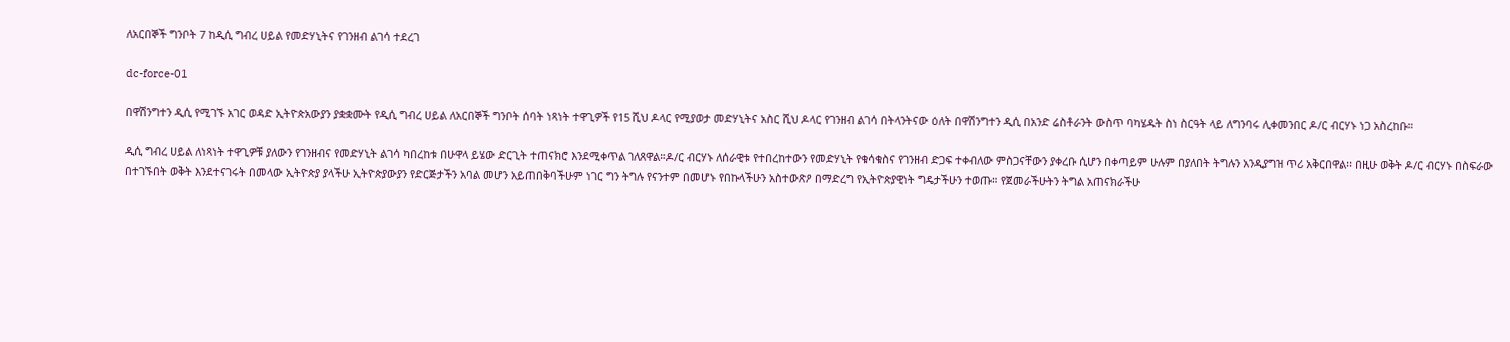ለአርበኞች ግንቦት 7 ከዲሲ ግብረ ሀይል የመድሃኒትና የገንዘብ ልገሳ ተደረገ

dc-force-01

በዋሽንግተን ዲሲ የሚገኙ አገር ወዳድ ኢትዮጵአውያን ያቋቋሙት የዲሲ ግብረ ሀይል ለአርበኞች ግንቦት ሰባት ነጻነት ተዋጊዎች የ15 ሺህ ዶላር የሚያወታ መድሃኒትና አስር ሺህ ዶላር የገንዘብ ልገሳ በትላንትናው ዕለት በዋሽንግተን ዲሲ በአንድ ሬስቶራንት ውስጥ ባካሄዱት ስነ ስርዓት ላይ ለግንባሩ ሊቀመንበር ዶ/ር ብርሃኑ ነጋ አስረከቡ።

ዲሲ ግብረ ሀይል ለነጻነት ተዋጊዎቹ ያለውን የገንዘብና የመድሃኒት ልገሳ ካበረከቱ በሁዋላ ይሄው ድርጊት ተጠናክሮ እንደሚቀጥል ገለጸዋል።ዶ/ር ብርሃኑ ለሰራዊቱ የተበረከተውን የመድሃኒት የቁሳቁስና የገንዘብ ድጋፍ ተቀብለው ምስጋናቸውን ያቀረቡ ሲሆን በቀጣይም ሁሉም በያለበት ትግሉን አንዲያግዝ ጥሪ አቅርበዋል፡፡ በዚሁ ወቅት ዶ/ር ብርሃኑ በስፍራው በተገኙበት ወቅት እንደተናገሩት በመላው ኢትዮጵያ ያላችሁ ኢትዮጵያውያን የድርጅታችን አባል መሆን አይጠበቅባችሁም ነገር ግን ትግሉ የናንተም በመሆኑ የበኩላችሁን አስተውጽዖ በማድረግ የኢትዮጵያዊነት ግዴታችሁን ተወጡ። የጀመራችሁትን ትግል አጠናክራችሁ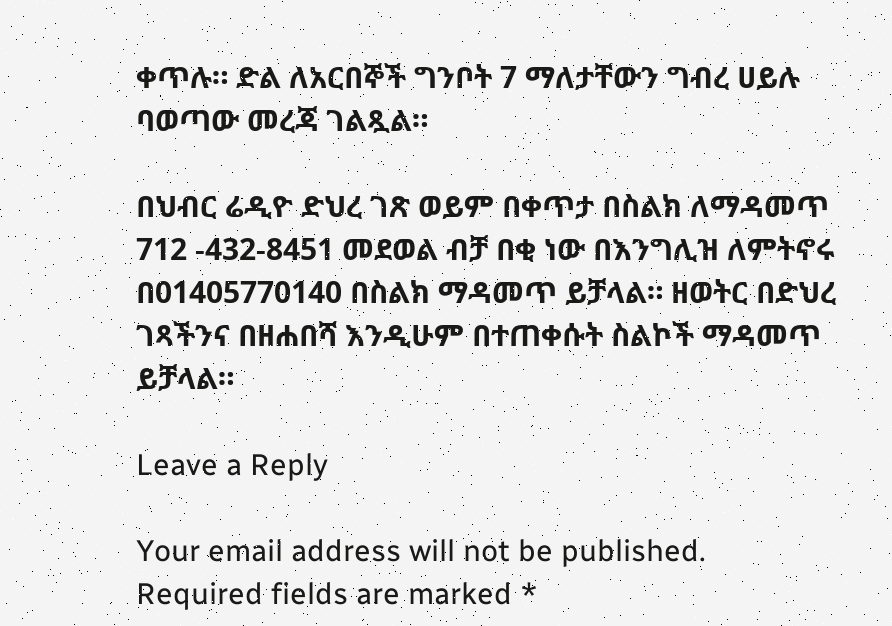ቀጥሉ። ድል ለአርበኞች ግንቦት 7 ማለታቸውን ግብረ ሀይሉ ባወጣው መረጃ ገልጿል።

በህብር ሬዲዮ ድህረ ገጽ ወይም በቀጥታ በስልክ ለማዳመጥ 712 -432-8451 መደወል ብቻ በቂ ነው በእንግሊዝ ለምትኖሩ በ01405770140 በስልክ ማዳመጥ ይቻላል። ዘወትር በድህረ ገጻችንና በዘሐበሻ እንዲሁም በተጠቀሱት ስልኮች ማዳመጥ ይቻላል።

Leave a Reply

Your email address will not be published. Required fields are marked *